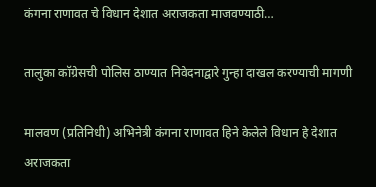कंगना राणावत चे विधान देशात अराजकता माजवण्याठी…

तालुका कॉग्रेसची पोलिस ठाण्यात निवेदनाद्वारे गुन्हा दाखल करण्याची मागणी

मालवण (प्रतिनिधी) अभिनेत्री कंगना राणावत हिने केलेले विधान हे देशात अराजकता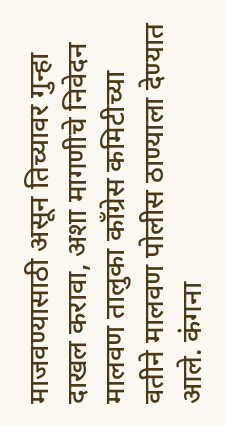माजवण्यासाठी असून तिच्यावर गुन्हा दाखल करावा, अशा मागणीचे निवेदन मालवण तालुका काँग्रेस कमिटीच्या वतीने मालवण पोलीस ठाण्याला देण्यात आले. कंगना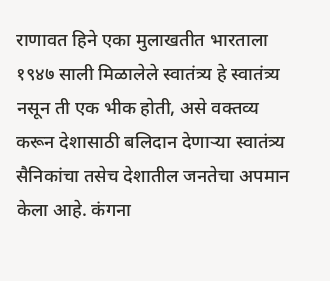राणावत हिने एका मुलाखतीत भारताला १९४७ साली मिळालेले स्वातंत्र्य हे स्वातंत्र्य नसून ती एक भीक होती, असे वक्तव्य करून देशासाठी बलिदान देणाऱ्या स्वातंत्र्य सैनिकांचा तसेच देशातील जनतेचा अपमान केला आहे. कंगना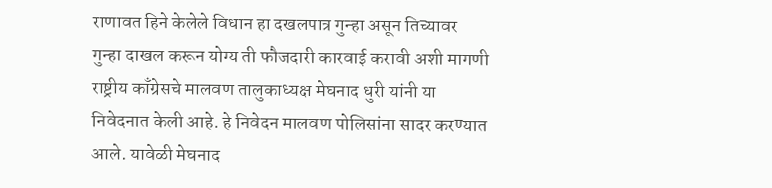राणावत हिने केलेले विधान हा दखलपात्र गुन्हा असून तिच्यावर गुन्हा दाखल करून योग्य ती फौजदारी कारवाई करावी अशी मागणी राष्ट्रीय काँग्रेसचे मालवण तालुकाध्यक्ष मेघनाद धुरी यांनी या निवेदनात केली आहे. हे निवेदन मालवण पोलिसांना सादर करण्यात आले. यावेळी मेघनाद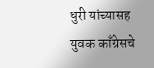धुरी यांच्यासह युवक काँग्रेसचे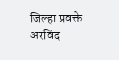जिल्हा प्रवक्ते अरविंद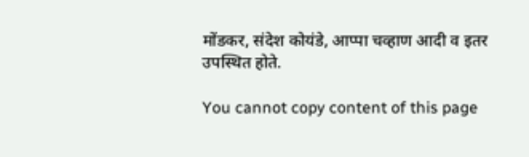मोंडकर, संदेश कोयंडे, आप्पा चव्हाण आदी व इतर उपस्थित होते.

You cannot copy content of this page